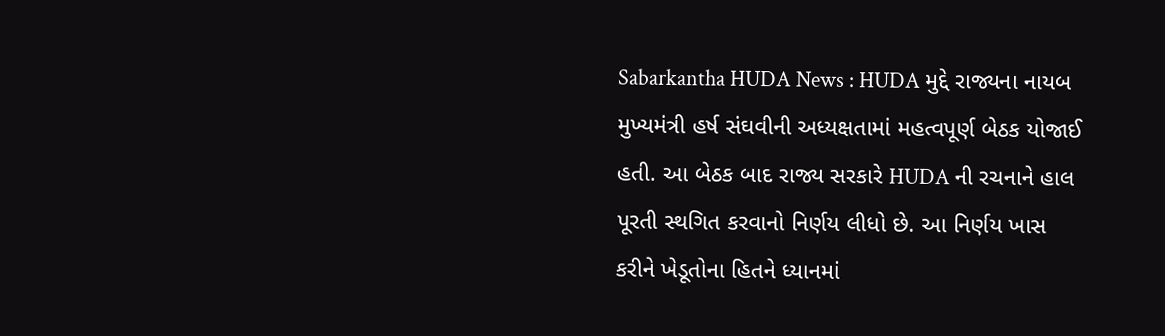Sabarkantha HUDA News : HUDA મુદ્દે રાજ્યના નાયબ મુખ્યમંત્રી હર્ષ સંઘવીની અધ્યક્ષતામાં મહત્વપૂર્ણ બેઠક યોજાઈ હતી. આ બેઠક બાદ રાજ્ય સરકારે HUDA ની રચનાને હાલ પૂરતી સ્થગિત કરવાનો નિર્ણય લીધો છે. આ નિર્ણય ખાસ કરીને ખેડૂતોના હિતને ધ્યાનમાં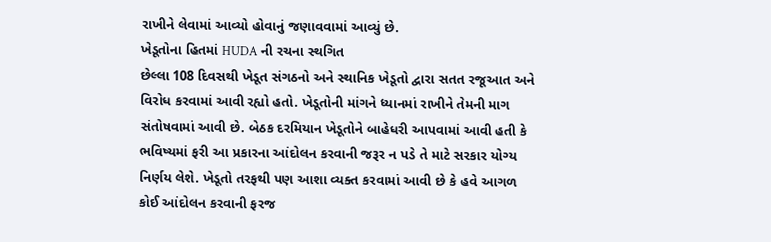રાખીને લેવામાં આવ્યો હોવાનું જણાવવામાં આવ્યું છે.
ખેડૂતોના હિતમાં HUDA ની રચના સ્થગિત
છેલ્લા 108 દિવસથી ખેડૂત સંગઠનો અને સ્થાનિક ખેડૂતો દ્વારા સતત રજૂઆત અને વિરોધ કરવામાં આવી રહ્યો હતો. ખેડૂતોની માંગને ધ્યાનમાં રાખીને તેમની માગ સંતોષવામાં આવી છે. બેઠક દરમિયાન ખેડૂતોને બાહેધરી આપવામાં આવી હતી કે ભવિષ્યમાં ફરી આ પ્રકારના આંદોલન કરવાની જરૂર ન પડે તે માટે સરકાર યોગ્ય નિર્ણય લેશે. ખેડૂતો તરફથી પણ આશા વ્યક્ત કરવામાં આવી છે કે હવે આગળ કોઈ આંદોલન કરવાની ફરજ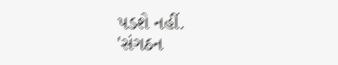પડશે નહીં.
'સંગઠન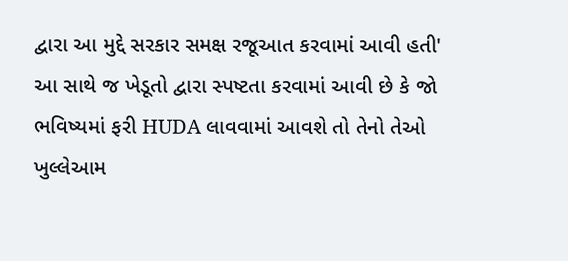દ્વારા આ મુદ્દે સરકાર સમક્ષ રજૂઆત કરવામાં આવી હતી'
આ સાથે જ ખેડૂતો દ્વારા સ્પષ્ટતા કરવામાં આવી છે કે જો ભવિષ્યમાં ફરી HUDA લાવવામાં આવશે તો તેનો તેઓ ખુલ્લેઆમ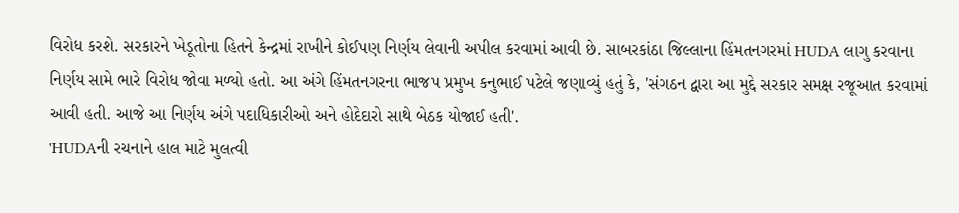વિરોધ કરશે. સરકારને ખેડૂતોના હિતને કેન્દ્રમાં રાખીને કોઈપણ નિર્ણય લેવાની અપીલ કરવામાં આવી છે. સાબરકાંઠા જિલ્લાના હિંમતનગરમાં HUDA લાગુ કરવાના નિર્ણય સામે ભારે વિરોધ જોવા મળ્યો હતો. આ અંગે હિંમતનગરના ભાજપ પ્રમુખ કનુભાઈ પટેલે જણાવ્યું હતું કે, 'સંગઠન દ્વારા આ મુદ્દે સરકાર સમક્ષ રજૂઆત કરવામાં આવી હતી. આજે આ નિર્ણય અંગે પદાધિકારીઓ અને હોદેદારો સાથે બેઠક યોજાઈ હતી'.
'HUDAની રચનાને હાલ માટે મુલત્વી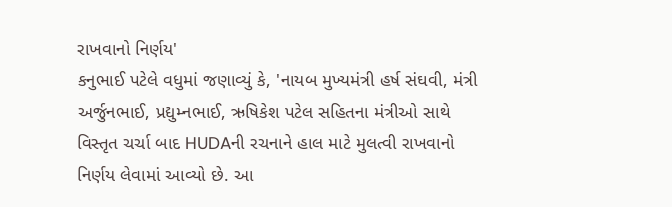રાખવાનો નિર્ણય'
કનુભાઈ પટેલે વધુમાં જણાવ્યું કે, 'નાયબ મુખ્યમંત્રી હર્ષ સંઘવી, મંત્રી અર્જુનભાઈ, પ્રદ્યુમ્નભાઈ, ઋષિકેશ પટેલ સહિતના મંત્રીઓ સાથે વિસ્તૃત ચર્ચા બાદ HUDAની રચનાને હાલ માટે મુલત્વી રાખવાનો નિર્ણય લેવામાં આવ્યો છે. આ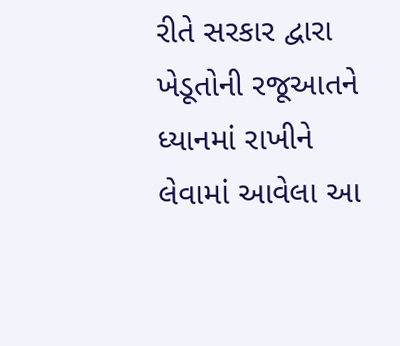રીતે સરકાર દ્વારા ખેડૂતોની રજૂઆતને ધ્યાનમાં રાખીને લેવામાં આવેલા આ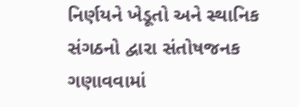નિર્ણયને ખેડૂતો અને સ્થાનિક સંગઠનો દ્વારા સંતોષજનક ગણાવવામાં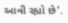આવી રહ્યો છે'.